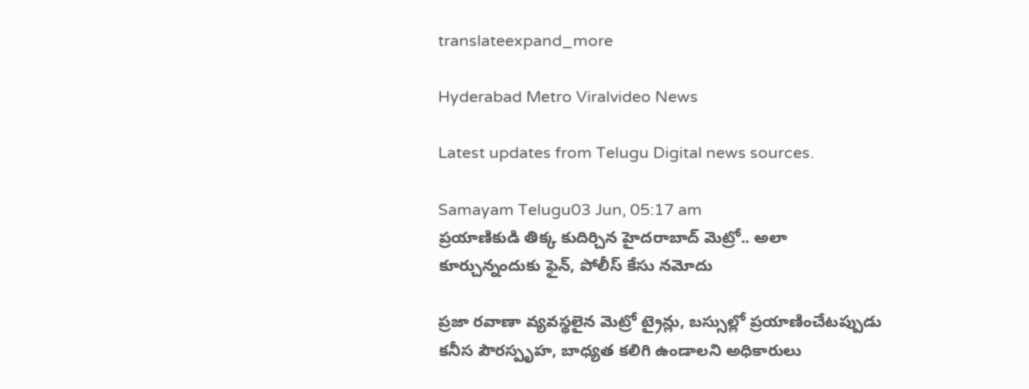translateexpand_more

Hyderabad Metro Viralvideo News

Latest updates from Telugu Digital news sources.

Samayam Telugu03 Jun, 05:17 am
ప్రయాణికుడి తిక్క కుదిర్చిన హైదరాబాద్ మెట్రో.. అలా కూర్చున్నందుకు ఫైన్, పోలీస్ కేసు నమోదు

ప్రజా రవాణా వ్యవస్థలైన మెట్రో ట్రైన్లు, బస్సుల్లో ప్రయాణించేటప్పుడు కనీస పౌరస్పృహ, బాధ్యత కలిగి ఉండాలని అధికారులు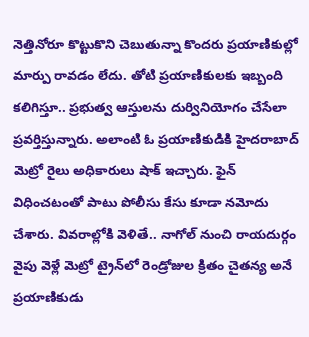నెత్తినోరూ కొట్టుకొని చెబుతున్నా కొందరు ప్రయాణికుల్లో మార్పు రావడం లేదు. తోటి ప్రయాణికులకు ఇబ్బంది కలిగిస్తూ.. ప్రభుత్వ ఆస్తులను దుర్వినియోగం చేసేలా ప్రవర్తిస్తున్నారు. అలాంటి ఓ ప్రయాణికుడికి హైదరాబాద్ మెట్రో రైలు అధికారులు షాక్ ఇచ్చారు. ఫైన్ విధించటంతో పాటు పోలీసు కేసు కూడా నమోదు చేశారు. వివరాల్లోకి వెళితే.. నాగోల్ నుంచి రాయదుర్గం వైపు వెళ్లే మెట్రో ట్రైన్‌లో రెండ్రోజుల క్రితం చైతన్య అనే ప్రయాణికుడు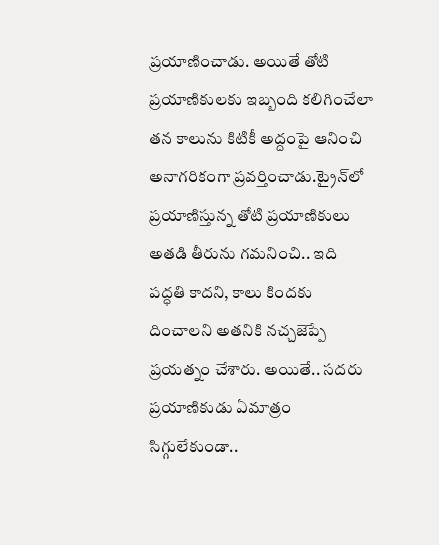ప్రయాణించాడు. అయితే తోటి ప్రయాణికులకు ఇబ్బంది కలిగించేలా తన కాలును కిటికీ అద్దంపై ఆనించి అనాగరికంగా ప్రవర్తించాడు.ట్రైన్‌లో ప్రయాణిస్తున్న తోటి ప్రయాణికులు అతడి తీరును గమనించి.. ఇది పద్ధతి కాదని, కాలు కిందకు దించాలని అతనికి నచ్చజెప్పే ప్రయత్నం చేశారు. అయితే.. సదరు ప్రయాణికుడు ఏమాత్రం సిగ్గులేకుండా..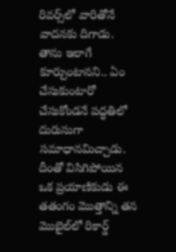రివర్స్‌లో వారితోనే వాదనకు దిగాడు. తాను ఇలాగే కూర్చుంటానని.. ఏం చేసుకుంటారో చేసుకోండనే పద్ధతిలో దురుసుగా సమాధానమిచ్చాడు. దీంతో విసిగిపోయిన ఒక ప్రయాణికుడు ఈ తతంగం మొత్తాన్ని తన మొబైల్‌లో రికార్డ్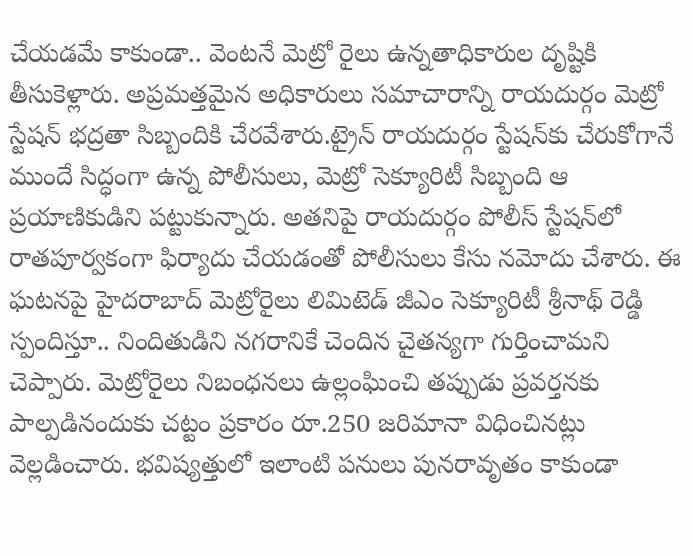చేయడమే కాకుండా.. వెంటనే మెట్రో రైలు ఉన్నతాధికారుల దృష్టికి తీసుకెళ్లారు. అప్రమత్తమైన అధికారులు సమాచారాన్ని రాయదుర్గం మెట్రో స్టేషన్ భద్రతా సిబ్బందికి చేరవేశారు.ట్రైన్ రాయదుర్గం స్టేషన్‌కు చేరుకోగానే ముందే సిద్ధంగా ఉన్న పోలీసులు, మెట్రో సెక్యూరిటీ సిబ్బంది ఆ ప్రయాణికుడిని పట్టుకున్నారు. అతనిపై రాయదుర్గం పోలీస్ స్టేషన్‌లో రాతపూర్వకంగా ఫిర్యాదు చేయడంతో పోలీసులు కేసు నమోదు చేశారు. ఈ ఘటనపై హైదరాబాద్ మెట్రోరైలు లిమిటెడ్ జీఎం సెక్యూరిటీ శ్రీనాథ్‌ రెడ్డి స్పందిస్తూ.. నిందితుడిని నగరానికే చెందిన చైతన్యగా గుర్తించామని చెప్పారు. మెట్రోరైలు నిబంధనలు ఉల్లంఘించి తప్పుడు ప్రవర్తనకు పాల్పడినందుకు చట్టం ప్రకారం రూ.250 జరిమానా విధించినట్లు వెల్లడించారు. భవిష్యత్తులో ఇలాంటి పనులు పునరావృతం కాకుండా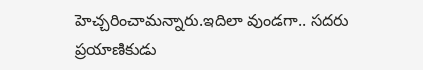హెచ్చరించామన్నారు.ఇదిలా వుండగా.. సదరు ప్రయాణికుడు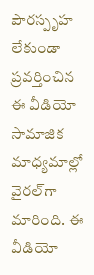పౌరస్పృహ లేకుండా ప్రవర్తించిన ఈ వీడియో సామాజిక మాధ్యమాల్లో వైరల్‌గా మారింది. ఈ వీడియో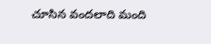చూసిన వందలాది మంది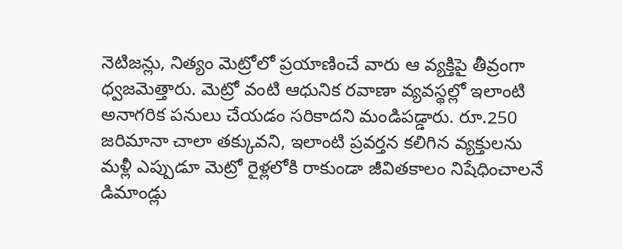నెటిజన్లు, నిత్యం మెట్రోలో ప్రయాణించే వారు ఆ వ్యక్తిపై తీవ్రంగా ధ్వజమెత్తారు. మెట్రో వంటి ఆధునిక రవాణా వ్యవస్థల్లో ఇలాంటి అనాగరిక పనులు చేయడం సరికాదని మండిపడ్డారు. రూ.250 జరిమానా చాలా తక్కువని, ఇలాంటి ప్రవర్తన కలిగిన వ్యక్తులను మళ్లీ ఎప్పుడూ మెట్రో రైళ్లలోకి రాకుండా జీవితకాలం నిషేధించాలనే డిమాండ్లు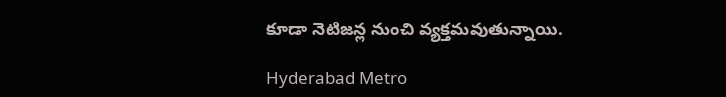కూడా నెటిజన్ల నుంచి వ్యక్తమవుతున్నాయి.

Hyderabad Metro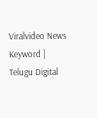Viralvideo News Keyword | Telugu Digital